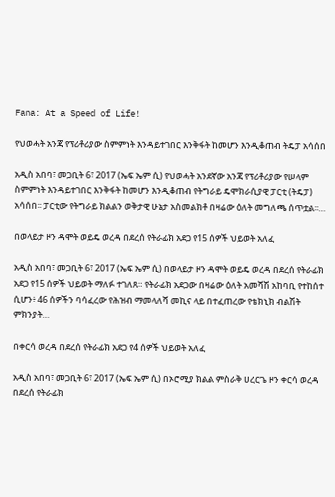Fana: At a Speed of Life!

የህወሓት አንጃ የፕሪቶሪያው ስምምነት እንዳይተገበር እንቅፋት ከመሆን እንዲቆጠብ ትዴፓ አሳሰበ

አዲስ አበባ፣ መጋቢት 6፣ 2017 (ኤፍ ኤም ሲ) የህወሓት አንደኛው አንጃ የፕሪቶሪያው የሠላም ስምምነት እንዳይተገበር እንቅፋት ከመሆን እንዲቆጠብ የትግራይ ዴሞክራሲያዊ ፓርቲ (ትዴፓ) አሳሰበ፡፡ ፓርቲው የትግራይ ክልልን ወቅታዊ ሁኔታ አስመልክቶ በዛሬው ዕለት መግለጫ ሰጥቷል፡፡…

በወላይታ ዞን ዳሞት ወይዴ ወረዳ በደረሰ የትራፊክ አደጋ የ15 ሰዎች ህይወት አለፈ

አዲስ አበባ፣ መጋቢት 6፣ 2017 (ኤፍ ኤም ሲ) በወላይታ ዞን ዳሞት ወይዴ ወረዳ በደረሰ የትራፊክ አደጋ የ15 ሰዎች ህይወት ማለፉ ተገለጸ። የትራፊክ አደጋው በዛሬው ዕለት አመሻሽ አከባቢ የተከሰተ ሲሆን፥ 46 ሰዎችን ባሳፈረው የሕዝብ ማመላለሻ መኪና ላይ በተፈጠረው የቴክኒክ ብልሽት ምክንያት…

በቀርሳ ወረዳ በደረሰ የትራፊክ አደጋ የ4 ሰዎች ህይወት አለፈ

አዲስ አበባ፣ መጋቢት 6፣ 2017 (ኤፍ ኤም ሲ) በኦሮሚያ ክልል ምስራቅ ሀረርጌ ዞን ቀርሳ ወረዳ በደረሰ የትራፊክ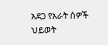አደጋ የአራት ሰዎች ህይወት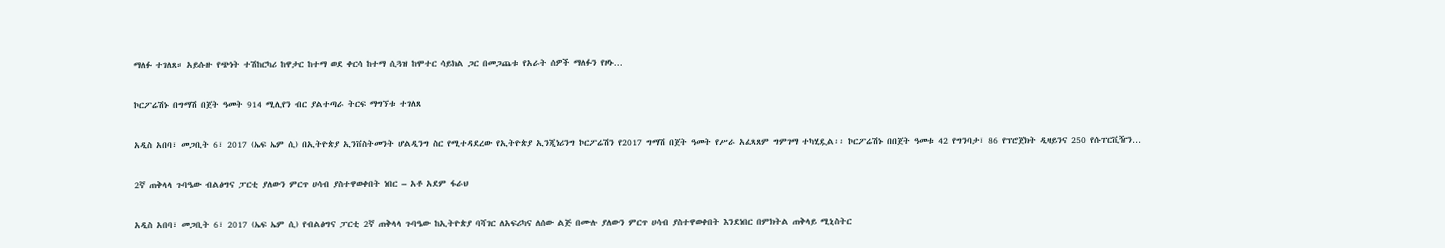ማለፉ ተገለጸ። አይሱዙ የጭነት ተሽከርካሪ ከዋታር ከተማ ወደ ቀርሳ ከተማ ሲጓዝ ከሞተር ሳይክል ጋር በመጋጨቱ የአራት ሰዎች ማለፉን የዞኑ…

ኮርፖሬሽኑ በግማሽ በጀት ዓመት 914 ሚሊየን ብር ያልተጣራ ትርፍ ማግኘቱ ተገለጸ

አዲስ አበባ፣ መጋቢት 6፣ 2017 (ኤፍ ኤም ሲ) በኢትዮጵያ ኢንቨስትመንት ሆልዲንግ ስር የሚተዳደረው የኢትዮጵያ ኢንጂነሪንግ ኮርፖሬሽን የ2017 ግማሽ በጀት ዓመት የሥራ አፈጻጸም ግምገማ ተካሂዷል፡፡ ኮርፖሬሽኑ በበጀት ዓመቱ 42 የግንባታ፣ 86 የፕሮጀክት ዲዛይንና 250 የሱፐርቪዥን…

2ኛ ጠቅላላ ጉባዔው ብልፅግና ፓርቲ ያለውን ምርጥ ሀሳብ ያስተዋወቀበት ነበር – አቶ አደም ፋራህ

አዲስ አበባ፣ መጋቢት 6፣ 2017 (ኤፍ ኤም ሲ) የብልፅግና ፓርቲ 2ኛ ጠቅላላ ጉባዔው ከኢትዮጵያ ባሻገር ለአፍሪካና ለሰው ልጅ በሙሉ ያለውን ምርጥ ሀሳብ ያስተዋወቀበት እንደነበር በምክትል ጠቅላይ ሚኒስትር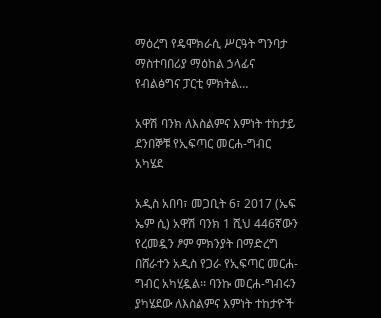ማዕረግ የዴሞክራሲ ሥርዓት ግንባታ ማስተባበሪያ ማዕከል ኃላፊና የብልፅግና ፓርቲ ምክትል…

አዋሽ ባንክ ለእስልምና እምነት ተከታይ ደንበኞቹ የኢፍጣር መርሐ-ግብር አካሄደ

አዲስ አበባ፣ መጋቢት 6፣ 2017 (ኤፍ ኤም ሲ) አዋሽ ባንክ 1 ሺህ 446ኛውን የረመዷን ፆም ምክንያት በማድረግ በሸራተን አዲስ የጋራ የኢፍጣር መርሐ-ግብር አካሂዷል፡፡ ባንኩ መርሐ-ግብሩን ያካሄደው ለእስልምና እምነት ተከታዮች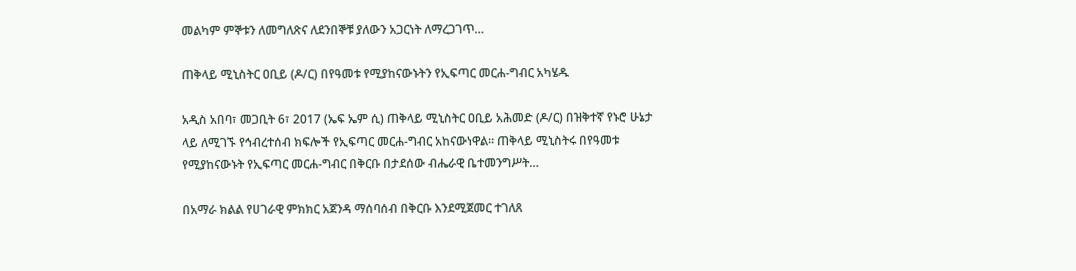መልካም ምኞቱን ለመግለጽና ለደንበኞቹ ያለውን አጋርነት ለማረጋገጥ…

ጠቅላይ ሚኒስትር ዐቢይ (ዶ/ር) በየዓመቱ የሚያከናውኑትን የኢፍጣር መርሐ-ግብር አካሄዱ

አዲስ አበባ፣ መጋቢት 6፣ 2017 (ኤፍ ኤም ሲ) ጠቅላይ ሚኒስትር ዐቢይ አሕመድ (ዶ/ር) በዝቅተኛ የኑሮ ሁኔታ ላይ ለሚገኙ የኅብረተሰብ ክፍሎች የኢፍጣር መርሐ-ግብር አከናውነዋል፡፡ ጠቅላይ ሚኒስትሩ በየዓመቱ የሚያከናውኑት የኢፍጣር መርሐ-ግብር በቅርቡ በታደሰው ብሔራዊ ቤተመንግሥት…

በአማራ ክልል የሀገራዊ ምክክር አጀንዳ ማሰባሰብ በቅርቡ እንደሚጀመር ተገለጸ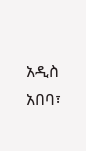አዲስ አበባ፣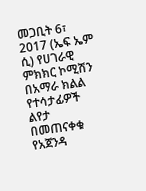መጋቢት 6፣ 2017 (ኤፍ ኤም ሲ) የሀገራዊ ምክክር ኮሚሽን በአማራ ክልል የተሳታፊዎች ልየታ በመጠናቀቁ የአጀንዳ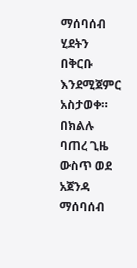ማሰባሰብ ሂደትን በቅርቡ እንደሚጀምር አስታወቀ። በክልሉ ባጠረ ጊዜ ውስጥ ወደ አጀንዳ ማሰባሰብ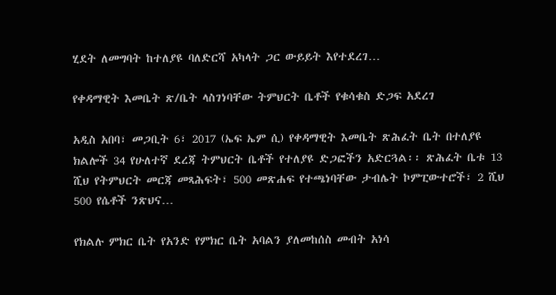ሂደት ለመግባት ከተለያዩ ባለድርሻ አካላት ጋር ውይይት እየተደረገ…

የቀዳማዊት እመቤት ጽ/ቤት ላስገነባቸው ትምህርት ቤቶች የቁሳቁስ ድጋፍ አደረገ

አዲስ አበባ፣ መጋቢት 6፣ 2017 (ኤፍ ኤም ሲ) የቀዳማዊት እመቤት ጽሕፈት ቤት በተለያዩ ክልሎች 34 የሁለተኛ ደረጃ ትምህርት ቤቶች የተለያዩ ድጋፎችን አድርጓል፡፡ ጽሕፈት ቤቱ 13 ሺህ የትምህርት መርጃ መጻሕፍት፣ 500 መጽሐፍ የተጫነባቸው ታብሌት ኮምፒውተሮች፣ 2 ሺህ 500 የሴቶች ንጽህና…

የክልሉ ምክር ቤት የአንድ የምክር ቤት አባልን ያለመከሰስ መብት አነሳ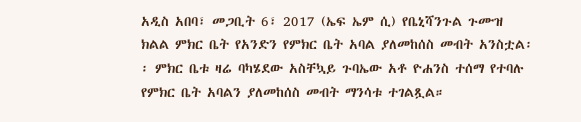አዲስ አበባ፣ መጋቢት 6፣ 2017 (ኤፍ ኤም ሲ) የቤኒሻንጉል ጉሙዝ ክልል ምክር ቤት የአንድን የምክር ቤት አባል ያለመከሰስ መብት አንስቷል፡፡ ምክር ቤቱ ዛሬ ባካሄደው አስቸኳይ ጉባኤው አቶ ዮሐንስ ተሰማ የተባሉ የምክር ቤት አባልን ያለመከሰስ መብት ማንሳቱ ተገልጿል።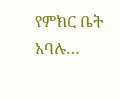የምክር ቤት አባሉ…